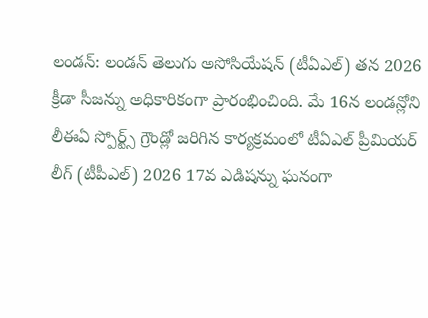లండన్: లండన్ తెలుగు అసోసియేషన్ (టీఏఎల్) తన 2026 క్రీడా సీజన్ను అధికారికంగా ప్రారంభించింది. మే 16న లండన్లోని లీఈఏ స్పోర్ట్స్ గ్రౌండ్లో జరిగిన కార్యక్రమంలో టీఏఎల్ ప్రీమియర్ లీగ్ (టీపీఎల్) 2026 17వ ఎడిషన్ను ఘనంగా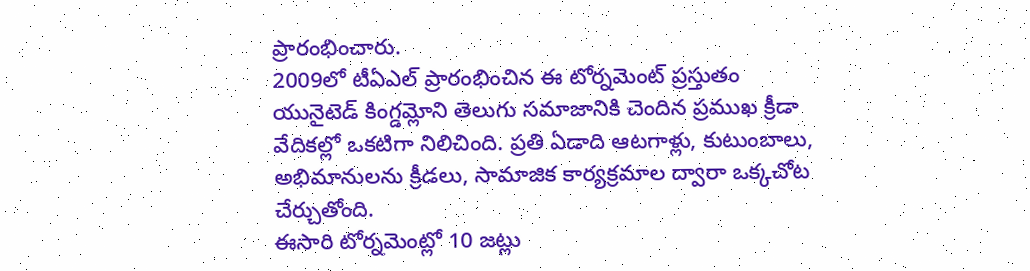ప్రారంభించారు.
2009లో టీఏఎల్ ప్రారంభించిన ఈ టోర్నమెంట్ ప్రస్తుతం యునైటెడ్ కింగ్డమ్లోని తెలుగు సమాజానికి చెందిన ప్రముఖ క్రీడా వేదికల్లో ఒకటిగా నిలిచింది. ప్రతి ఏడాది ఆటగాళ్లు, కుటుంబాలు, అభిమానులను క్రీడలు, సామాజిక కార్యక్రమాల ద్వారా ఒక్కచోట చేర్చుతోంది.
ఈసారి టోర్నమెంట్లో 10 జట్లు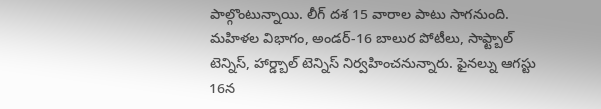పాల్గొంటున్నాయి. లీగ్ దశ 15 వారాల పాటు సాగనుంది. మహిళల విభాగం, అండర్-16 బాలుర పోటీలు, సాఫ్ట్బాల్ టెన్నిస్, హార్డ్బాల్ టెన్నిస్ నిర్వహించనున్నారు. ఫైనల్ను ఆగస్టు 16న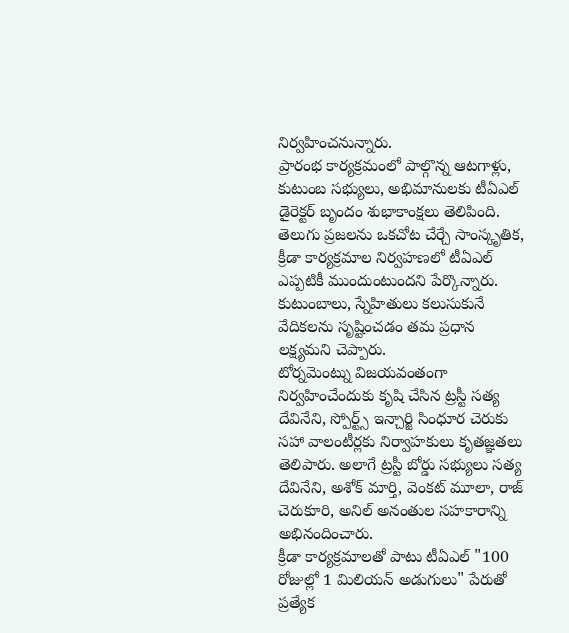నిర్వహించనున్నారు.
ప్రారంభ కార్యక్రమంలో పాల్గొన్న ఆటగాళ్లు, కుటుంబ సభ్యులు, అభిమానులకు టీఏఎల్ డైరెక్టర్ బృందం శుభాకాంక్షలు తెలిపింది. తెలుగు ప్రజలను ఒకచోట చేర్చే సాంస్కృతిక, క్రీడా కార్యక్రమాల నిర్వహణలో టీఏఎల్ ఎప్పటికీ ముందుంటుందని పేర్కొన్నారు. కుటుంబాలు, స్నేహితులు కలుసుకునే వేదికలను సృష్టించడం తమ ప్రధాన లక్ష్యమని చెప్పారు.
టోర్నమెంట్ను విజయవంతంగా నిర్వహించేందుకు కృషి చేసిన ట్రస్టీ సత్య దేవినేని, స్పోర్ట్స్ ఇన్చార్జి సింధూర చెరుకు సహా వాలంటీర్లకు నిర్వాహకులు కృతజ్ఞతలు తెలిపారు. అలాగే ట్రస్టీ బోర్డు సభ్యులు సత్య దేవినేని, అశోక్ మార్తి, వెంకట్ మూలా, రాజ్ చెరుకూరి, అనిల్ అనంతుల సహకారాన్ని అభినందించారు.
క్రీడా కార్యక్రమాలతో పాటు టీఏఎల్ "100 రోజుల్లో 1 మిలియన్ అడుగులు" పేరుతో ప్రత్యేక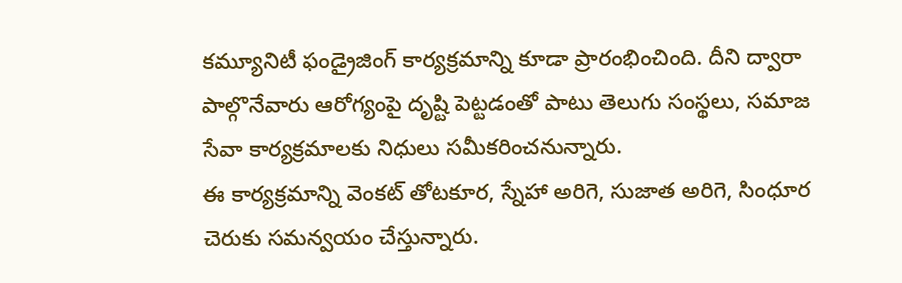కమ్యూనిటీ ఫండ్రైజింగ్ కార్యక్రమాన్ని కూడా ప్రారంభించింది. దీని ద్వారా పాల్గొనేవారు ఆరోగ్యంపై దృష్టి పెట్టడంతో పాటు తెలుగు సంస్థలు, సమాజ సేవా కార్యక్రమాలకు నిధులు సమీకరించనున్నారు.
ఈ కార్యక్రమాన్ని వెంకట్ తోటకూర, స్నేహా అరిగె, సుజాత అరిగె, సింధూర చెరుకు సమన్వయం చేస్తున్నారు.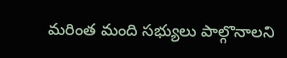మరింత మంది సభ్యులు పాల్గొనాలని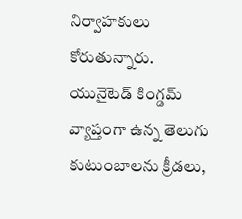నిర్వాహకులు కోరుతున్నారు.
యునైటెడ్ కింగ్డమ్ వ్యాప్తంగా ఉన్న తెలుగు కుటుంబాలను క్రీడలు,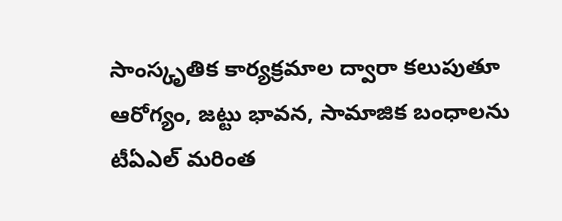సాంస్కృతిక కార్యక్రమాల ద్వారా కలుపుతూ ఆరోగ్యం, జట్టు భావన, సామాజిక బంధాలను టీఏఎల్ మరింత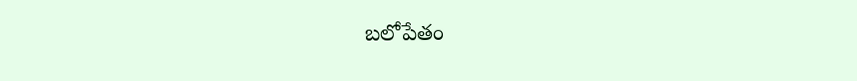బలోపేతం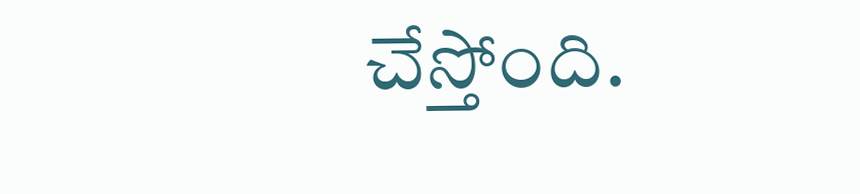చేస్తోంది.